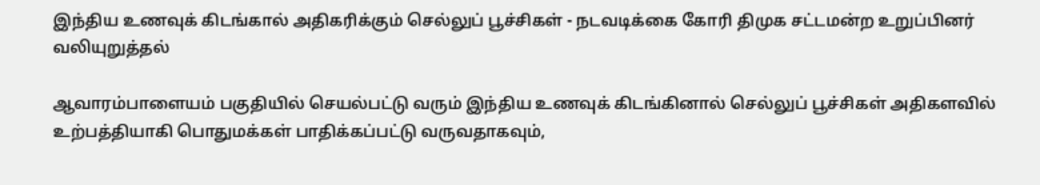இந்திய உணவுக் கிடங்கால் அதிகரிக்கும் செல்லுப் பூச்சிகள் - நடவடிக்கை கோரி திமுக சட்டமன்ற உறுப்பினர் வலியுறுத்தல்

ஆவாரம்பாளையம் பகுதியில் செயல்பட்டு வரும் இந்திய உணவுக் கிடங்கினால் செல்லுப் பூச்சிகள் அதிகளவில் உற்பத்தியாகி பொதுமக்கள் பாதிக்கப்பட்டு வருவதாகவும்,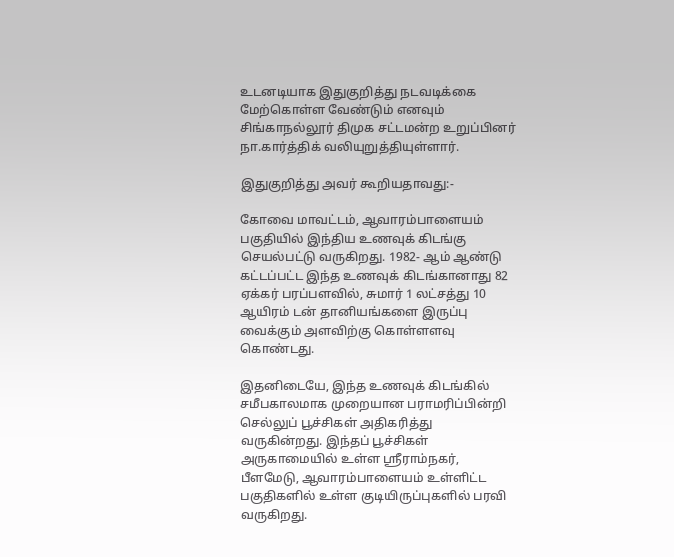உடனடியாக இதுகுறித்து நடவடிக்கை மேற்கொள்ள வேண்டும் எனவும் சிங்காநல்லூர் திமுக சட்டமன்ற உறுப்பினர் நா.கார்த்திக் வலியுறுத்தியுள்ளார்.

இதுகுறித்து அவர் கூறியதாவது:-

கோவை மாவட்டம், ஆவாரம்பாளையம் பகுதியில் இந்திய உணவுக் கிடங்கு செயல்பட்டு வருகிறது. 1982- ஆம் ஆண்டு கட்டப்பட்ட இந்த உணவுக் கிடங்கானாது 82 ஏக்கர் பரப்பளவில், சுமார் 1 லட்சத்து 10 ஆயிரம் டன் தானியங்களை இருப்பு வைக்கும் அளவிற்கு கொள்ளளவு கொண்டது.

இதனிடையே, இந்த உணவுக் கிடங்கில் சமீபகாலமாக முறையான பராமரிப்பின்றி செல்லுப் பூச்சிகள் அதிகரித்து வருகின்றது. இந்தப் பூச்சிகள் அருகாமையில் உள்ள ஸ்ரீராம்நகர், பீளமேடு, ஆவாரம்பாளையம் உள்ளிட்ட பகுதிகளில் உள்ள குடியிருப்புகளில் பரவி வருகிறது.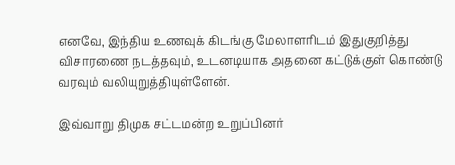எனவே, இந்திய உணவுக் கிடங்கு மேலாளரிடம் இதுகுறித்து விசாரணை நடத்தவும், உடனடியாக அதனை கட்டுக்குள் கொண்டு வரவும் வலியுறுத்தியுள்ளேன்.

இவ்வாறு திமுக சட்டமன்ற உறுப்பினர்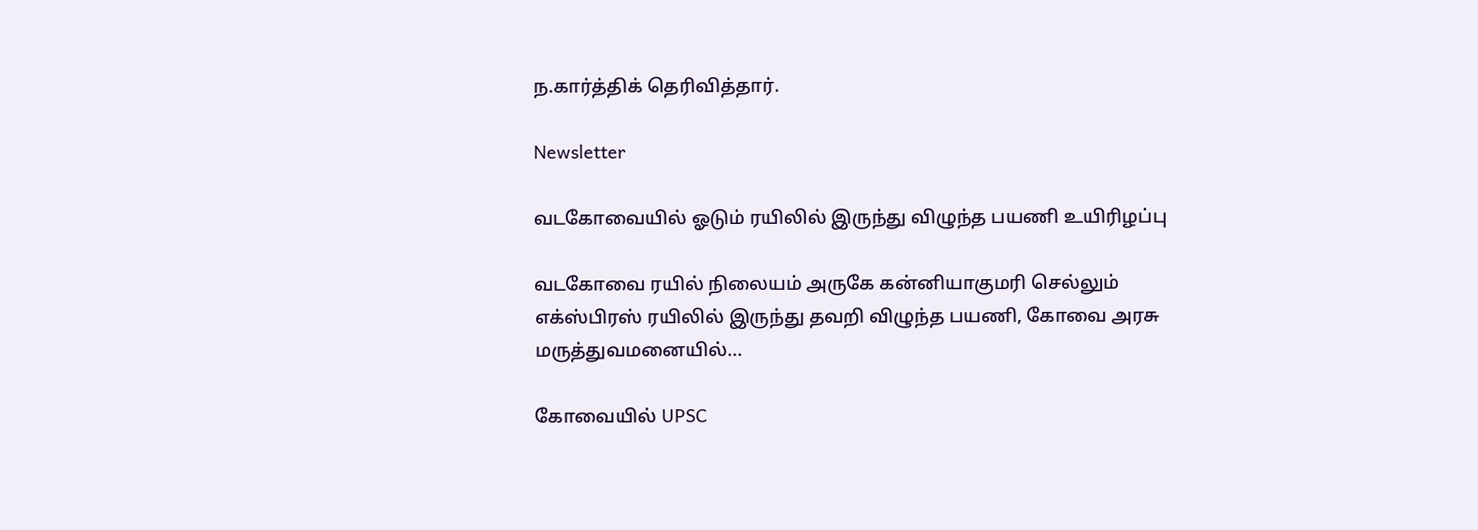ந.கார்த்திக் தெரிவித்தார்.

Newsletter

வடகோவையில் ஓடும் ரயிலில் இருந்து விழுந்த பயணி உயிரிழப்பு

வடகோவை ரயில் நிலையம் அருகே கன்னியாகுமரி செல்லும் எக்ஸ்பிரஸ் ரயிலில் இருந்து தவறி விழுந்த பயணி, கோவை அரசு மருத்துவமனையில்...

கோவையில் UPSC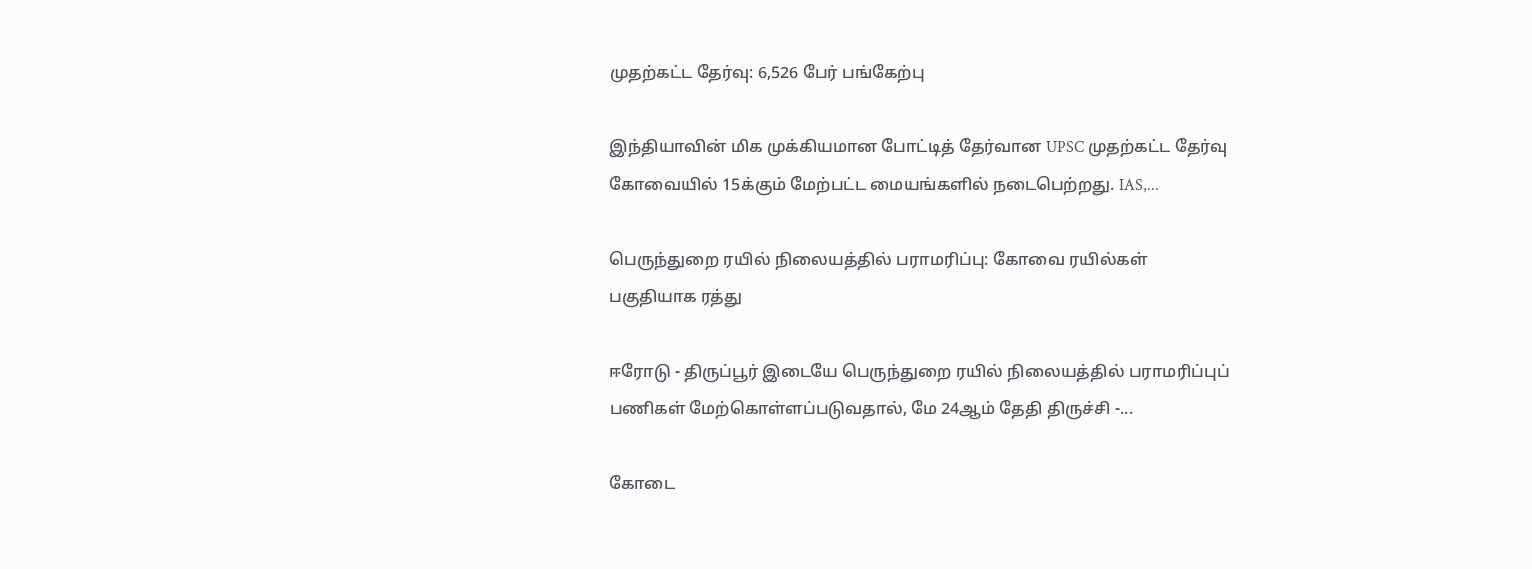முதற்கட்ட தேர்வு: 6,526 பேர் பங்கேற்பு

இந்தியாவின் மிக முக்கியமான போட்டித் தேர்வான UPSC முதற்கட்ட தேர்வு கோவையில் 15க்கும் மேற்பட்ட மையங்களில் நடைபெற்றது. IAS,...

பெருந்துறை ரயில் நிலையத்தில் பராமரிப்பு: கோவை ரயில்கள் பகுதியாக ரத்து

ஈரோடு - திருப்பூர் இடையே பெருந்துறை ரயில் நிலையத்தில் பராமரிப்புப் பணிகள் மேற்கொள்ளப்படுவதால், மே 24ஆம் தேதி திருச்சி -...

கோடை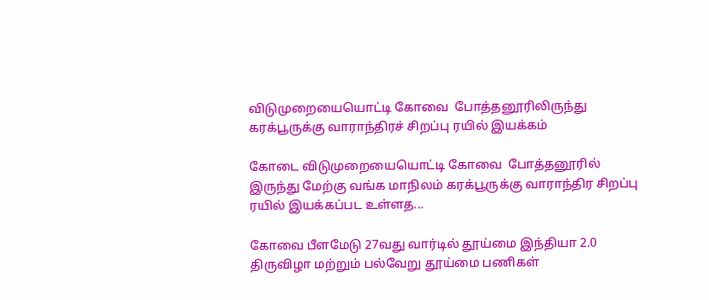விடுமுறையையொட்டி கோவை  போத்தனூரிலிருந்து கரக்பூருக்கு வாராந்திரச் சிறப்பு ரயில் இயக்கம்

கோடை விடுமுறையையொட்டி கோவை  போத்தனூரில் இருந்து மேற்கு வங்க மாநிலம் கரக்பூருக்கு வாராந்திர சிறப்பு ரயில் இயக்கப்பட உள்ளத...

கோவை பீளமேடு 27வது வார்டில் தூய்மை இந்தியா 2.0 திருவிழா மற்றும் பல்வேறு தூய்மை பணிகள்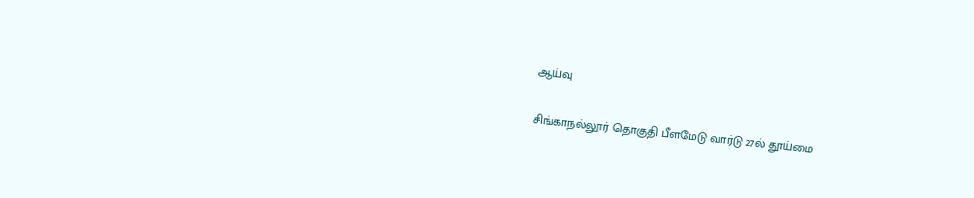ஆய்வு

சிங்காநல்லூர் தொகுதி பீளமேடு வார்டு 27ல் தூய்மை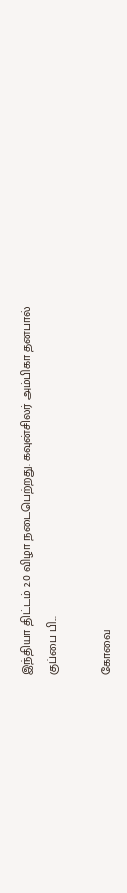இந்தியா திட்டம் 2.0 விழா நடைபெற்றது. கவுன்சிலர் அம்பிகா தனபால் குப்பை பி...

கோவை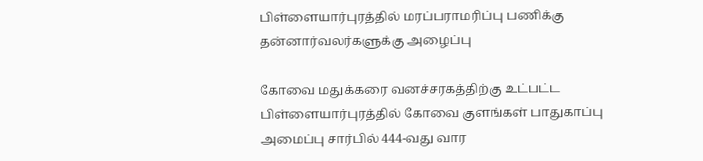பிள்ளையார்புரத்தில் மரப்பராமரிப்பு பணிக்கு  தன்னார்வலர்களுக்கு அழைப்பு

கோவை மதுக்கரை வனச்சரகத்திற்கு உட்பட்ட பிள்ளையார்புரத்தில் கோவை குளங்கள் பாதுகாப்பு அமைப்பு சார்பில் 444-வது வார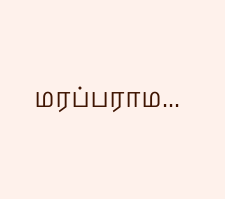மரப்பராம...